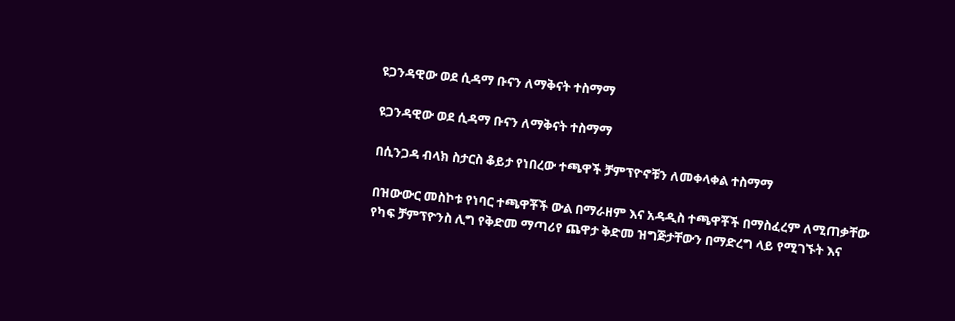ዩጋንዳዊው ወደ ሲዳማ ቡናን ለማቅናት ተስማማ

ዩጋንዳዊው ወደ ሲዳማ ቡናን ለማቅናት ተስማማ

በሲንጋዳ ብላክ ስታርስ ቆይታ የነበረው ተጫዋች ቻምፕዮኖቹን ለመቀላቀል ተስማማ

በዝውውር መስኮቱ የነባር ተጫዋቾች ውል በማራዘም እና አዳዲስ ተጫዋቾች በማስፈረም ለሚጠቃቸው የካፍ ቻምፕዮንስ ሊግ የቅድመ ማጣሪየ ጨዋታ ቅድመ ዝግጅታቸውን በማድረግ ላይ የሚገኙት እና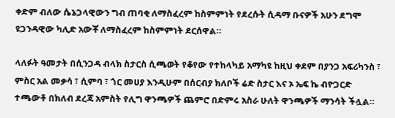ቀድም ብለው ሴኔጋላዊውን ግብ ጠባቂ ለማስፈረም ከስምምነት የደረሱት ሲዳማ ቡናዎች አሁን ደግሞ ዩጋንዳዊው ካሊድ አውቾ ለማስፈረም ከስምምነት ደርሰዋል።

ላለፉት ዓመታት በሲንጋዳ ብላክ ስታርስ ሲጫወት የቆየው የተከላካይ አማካዩ ከዚህ ቀደም በያንጋ አፍሪካንስ ፣ ምስር አል መቃሳ ፣ ሲምባ ፣ ጎር መሀያ እንዲሁም በሰርብያ ክለቦች ሬድ ስታር እና ኦ ኤፍ ኬ ብዮጋርድ ተጫውቶ በክለብ ደረጃ አምስት የሊግ ዋንጫዎች ጨምሮ በድምሩ አስራ ሁለት ዋንጫዎች ማንሳት ችሏል።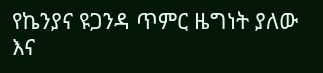የኬንያና ዩጋንዳ ጥምር ዜግነት ያለው እና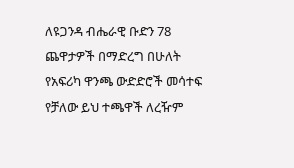ለዩጋንዳ ብሔራዊ ቡድን 78 ጨዋታዎች በማድረግ በሁለት የአፍሪካ ዋንጫ ውድድሮች መሳተፍ የቻለው ይህ ተጫዋች ለረዥም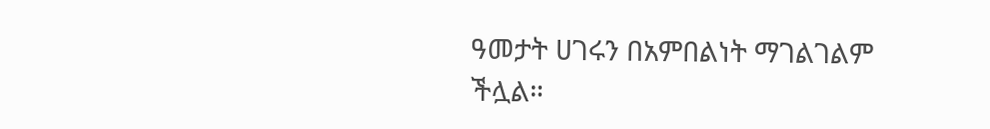ዓመታት ሀገሩን በአምበልነት ማገልገልም ችሏል።